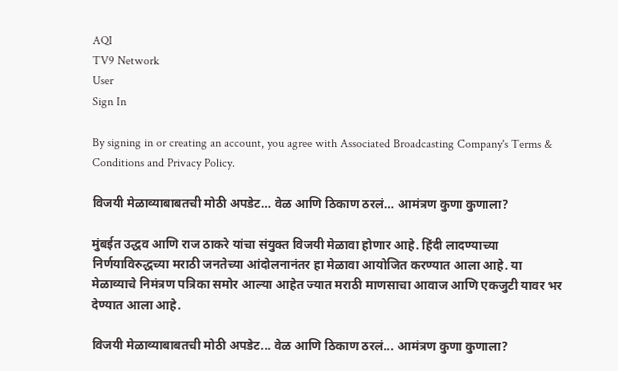AQI
TV9 Network
User
Sign In

By signing in or creating an account, you agree with Associated Broadcasting Company's Terms & Conditions and Privacy Policy.

विजयी मेळाव्याबाबतची मोठी अपडेट… वेळ आणि ठिकाण ठरलं… आमंत्रण कुणा कुणाला?

मुंबईत उद्धव आणि राज ठाकरे यांचा संयुक्त विजयी मेळावा होणार आहे. हिंदी लादण्याच्या निर्णयाविरुद्धच्या मराठी जनतेच्या आंदोलनानंतर हा मेळावा आयोजित करण्यात आला आहे. या मेळाव्याचे निमंत्रण पत्रिका समोर आल्या आहेत ज्यात मराठी माणसाचा आवाज आणि एकजुटी यावर भर देण्यात आला आहे.

विजयी मेळाव्याबाबतची मोठी अपडेट... वेळ आणि ठिकाण ठरलं... आमंत्रण कुणा कुणाला?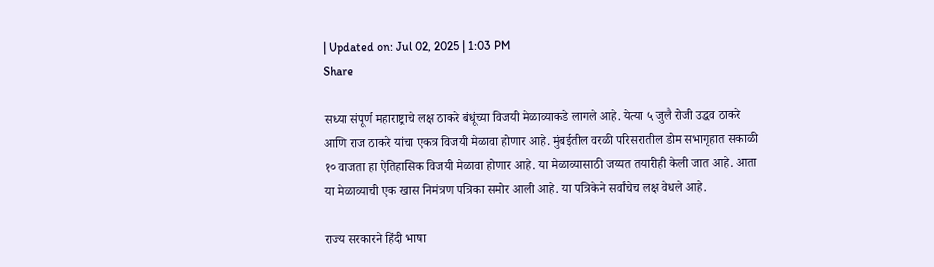| Updated on: Jul 02, 2025 | 1:03 PM
Share

सध्या संपूर्ण महाराष्ट्राचे लक्ष ठाकरे बंधूंच्या विजयी मेळाव्याकडे लागले आहे. येत्या ५ जुलै रोजी उद्धव ठाकरे आणि राज ठाकरे यांचा एकत्र विजयी मेळावा होणार आहे. मुंबईतील वरळी परिसरातील डोम सभागृहात सकाळी १० वाजता हा ऐतिहासिक विजयी मेळावा होणार आहे. या मेळाव्यासाठी जय्यत तयारीही केली जात आहे. आता या मेळाव्याची एक खास निमंत्रण पत्रिका समोर आली आहे. या पत्रिकेने सर्वांचेच लक्ष वेधले आहे.

राज्य सरकारने हिंदी भाषा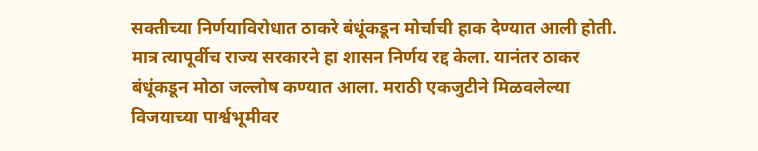सक्तीच्या निर्णयाविरोधात ठाकरे बंधूंकडून मोर्चाची हाक देण्यात आली होती. मात्र त्यापूर्वीच राज्य सरकारने हा शासन निर्णय रद्द केला. यानंतर ठाकर बंधूंकडून मोठा जल्लोष कण्यात आला. मराठी एकजुटीने मिळवलेल्या विजयाच्या पार्श्वभूमीवर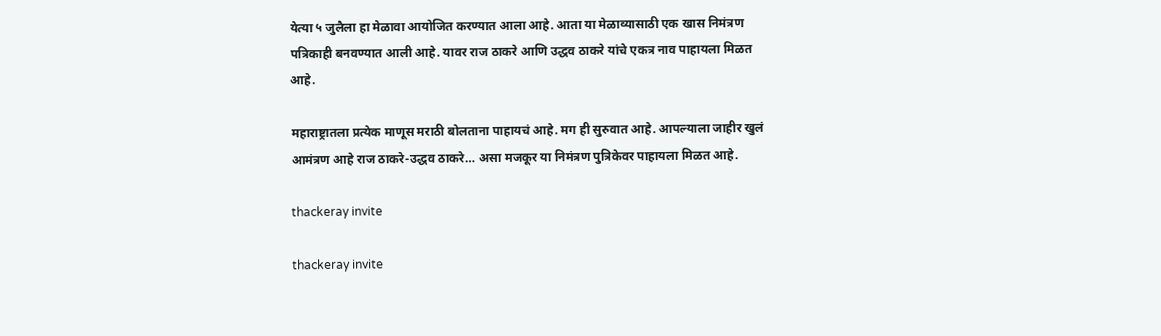येत्या ५ जुलैला हा मेळावा आयोजित करण्यात आला आहे. आता या मेळाव्यासाठी एक खास निमंत्रण पत्रिकाही बनवण्यात आली आहे. यावर राज ठाकरे आणि उद्धव ठाकरे यांचे एकत्र नाव पाहायला मिळत आहे.

महाराष्ट्रातला प्रत्येक माणूस मराठी बोलताना पाहायचं आहे. मग ही सुरुवात आहे. आपल्याला जाहीर खुलं आमंत्रण आहे राज ठाकरे-उद्धव ठाकरे… असा मजकूर या निमंत्रण पुत्रिकेवर पाहायला मिळत आहे.

thackeray invite

thackeray invite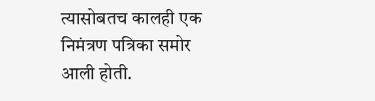त्यासोबतच कालही एक निमंत्रण पत्रिका समोर आली होती.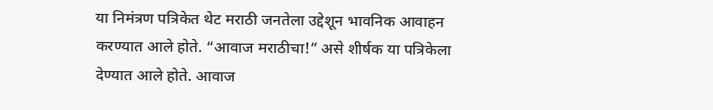या निमंत्रण पत्रिकेत थेट मराठी जनतेला उद्देशून भावनिक आवाहन करण्यात आले होते. “आवाज मराठीचा!” असे शीर्षक या पत्रिकेला देण्यात आले होते. आवाज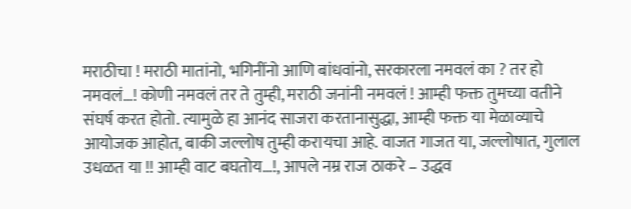मराठीचा ! मराठी मातांनो, भगिनींनो आणि बांधवांनो, सरकारला नमवलं का ? तर हो नमवलं…! कोणी नमवलं तर ते तुम्ही, मराठी जनांनी नमवलं ! आम्ही फक्त तुमच्या वतीने संघर्ष करत होतो. त्यामुळे हा आनंद साजरा करतानासुद्धा, आम्ही फक्त या मेळाव्याचे आयोजक आहोत, बाकी जल्लोष तुम्ही करायचा आहे. वाजत गाजत या, जल्लोषात, गुलाल उधळत या !! आम्ही वाट बघतोय…!, आपले नम्र राज ठाकरे – उद्धव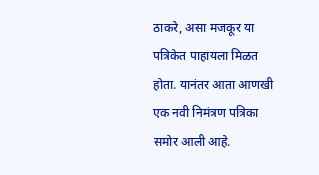ठाकरे, असा मजकूर या पत्रिकेत पाहायला मिळत होता. यानंतर आता आणखी एक नवी निमंत्रण पत्रिका समोर आली आहे.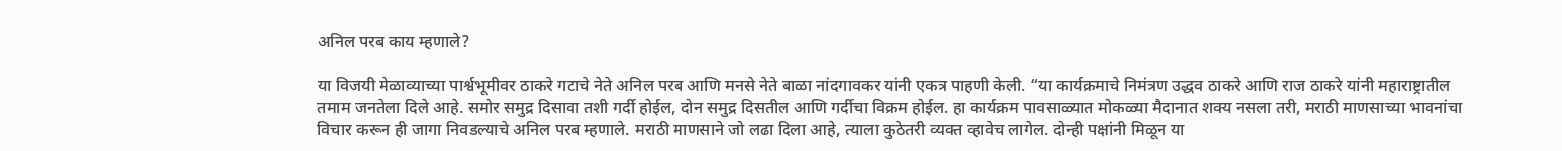अनिल परब काय म्हणाले?

या विजयी मेळाव्याच्या पार्श्वभूमीवर ठाकरे गटाचे नेते अनिल परब आणि मनसे नेते बाळा नांदगावकर यांनी एकत्र पाहणी केली. “या कार्यक्रमाचे निमंत्रण उद्धव ठाकरे आणि राज ठाकरे यांनी महाराष्ट्रातील तमाम जनतेला दिले आहे. समोर समुद्र दिसावा तशी गर्दी होईल, दोन समुद्र दिसतील आणि गर्दीचा विक्रम होईल. हा कार्यक्रम पावसाळ्यात मोकळ्या मैदानात शक्य नसला तरी, मराठी माणसाच्या भावनांचा विचार करून ही जागा निवडल्याचे अनिल परब म्हणाले. मराठी माणसाने जो लढा दिला आहे, त्याला कुठेतरी व्यक्त व्हावेच लागेल. दोन्ही पक्षांनी मिळून या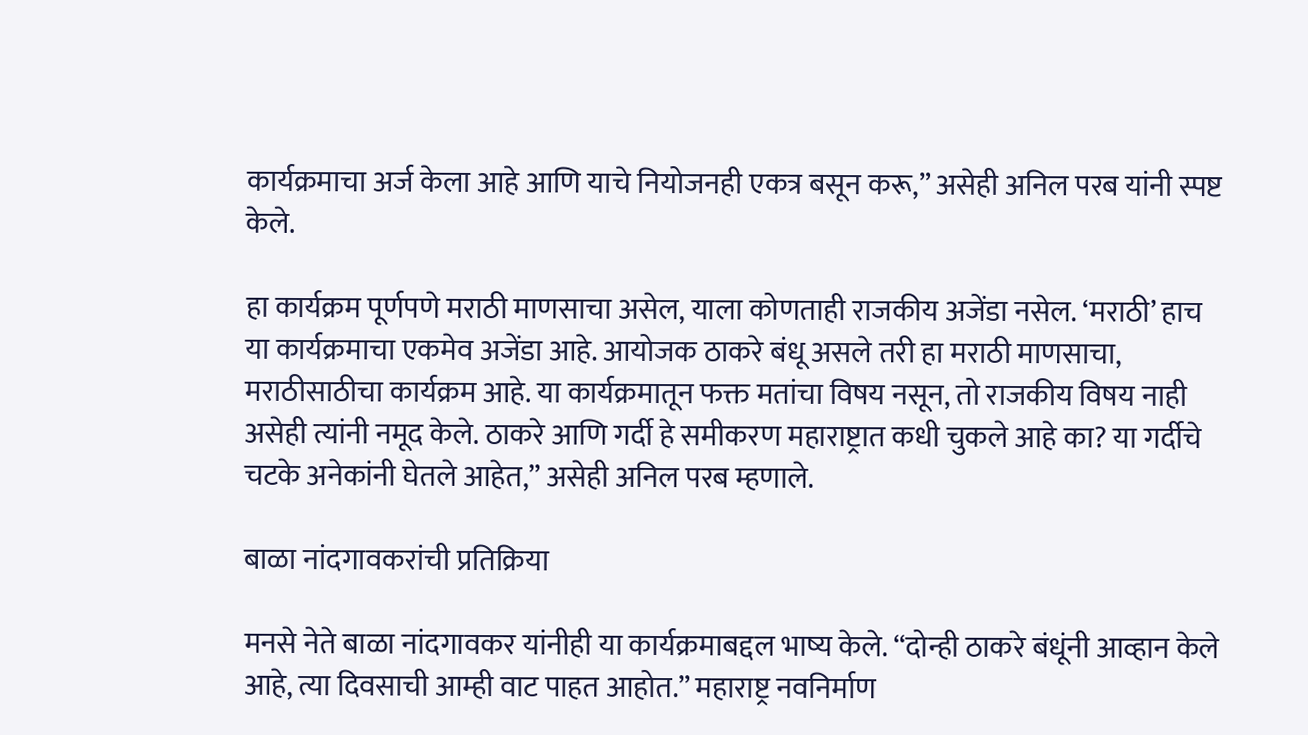कार्यक्रमाचा अर्ज केला आहे आणि याचे नियोजनही एकत्र बसून करू,” असेही अनिल परब यांनी स्पष्ट केले.

हा कार्यक्रम पूर्णपणे मराठी माणसाचा असेल, याला कोणताही राजकीय अजेंडा नसेल. ‘मराठी’ हाच या कार्यक्रमाचा एकमेव अजेंडा आहे. आयोजक ठाकरे बंधू असले तरी हा मराठी माणसाचा, मराठीसाठीचा कार्यक्रम आहे. या कार्यक्रमातून फक्त मतांचा विषय नसून, तो राजकीय विषय नाही असेही त्यांनी नमूद केले. ठाकरे आणि गर्दी हे समीकरण महाराष्ट्रात कधी चुकले आहे का? या गर्दीचे चटके अनेकांनी घेतले आहेत,” असेही अनिल परब म्हणाले.

बाळा नांदगावकरांची प्रतिक्रिया

मनसे नेते बाळा नांदगावकर यांनीही या कार्यक्रमाबद्दल भाष्य केले. “दोन्ही ठाकरे बंधूंनी आव्हान केले आहे, त्या दिवसाची आम्ही वाट पाहत आहोत.” महाराष्ट्र नवनिर्माण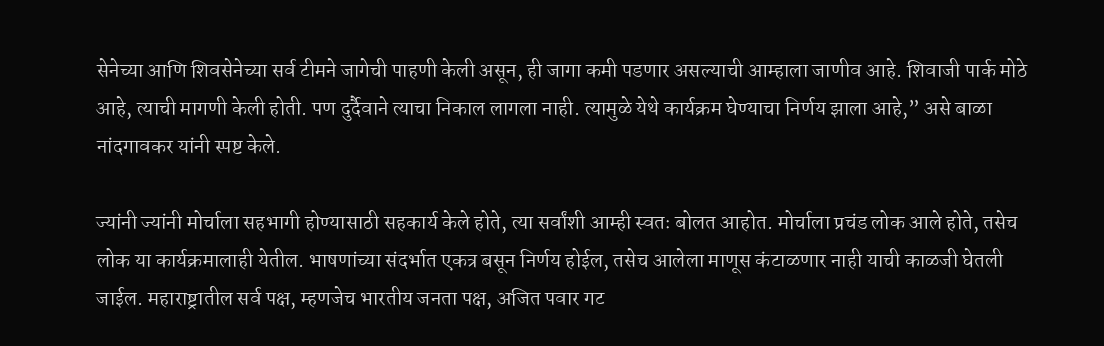सेनेच्या आणि शिवसेनेच्या सर्व टीमने जागेची पाहणी केली असून, ही जागा कमी पडणार असल्याची आम्हाला जाणीव आहे. शिवाजी पार्क मोठे आहे, त्याची मागणी केली होती. पण दुर्दैवाने त्याचा निकाल लागला नाही. त्यामुळे येथे कार्यक्रम घेण्याचा निर्णय झाला आहे,” असे बाळा नांदगावकर यांनी स्पष्ट केले.

ज्यांनी ज्यांनी मोर्चाला सहभागी होण्यासाठी सहकार्य केले होते, त्या सर्वांशी आम्ही स्वतः बोलत आहोत. मोर्चाला प्रचंड लोक आले होते, तसेच लोक या कार्यक्रमालाही येतील. भाषणांच्या संदर्भात एकत्र बसून निर्णय होईल, तसेच आलेला माणूस कंटाळणार नाही याची काळजी घेतली जाईल. महाराष्ट्रातील सर्व पक्ष, म्हणजेच भारतीय जनता पक्ष, अजित पवार गट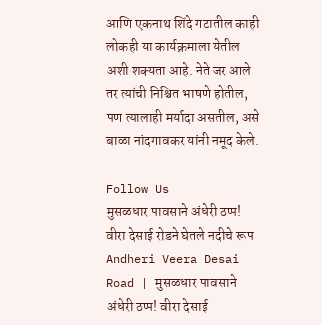आणि एकनाथ शिंदे गटातील काही लोकही या कार्यक्रमाला येतील अशी शक्यता आहे. नेते जर आले तर त्यांची निश्चित भाषणे होतील, पण त्यालाही मर्यादा असतील, असे बाळा नांदगावकर यांनी नमूद केले.

Follow Us
मुसळधार पावसाने अंधेरी ठप्प! वीरा देसाई रोडने घेतले नदीचे रूप
Andheri Veera Desai Road | मुसळधार पावसाने अंधेरी ठप्प! वीरा देसाई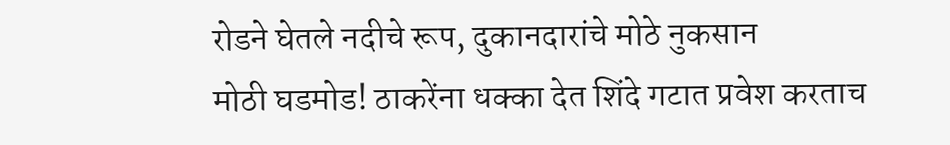रोडने घेतले नदीचे रूप, दुकानदारांचे मोठे नुकसान
मोठी घडमोड! ठाकरेंना धक्का देत शिंदे गटात प्रवेश करताच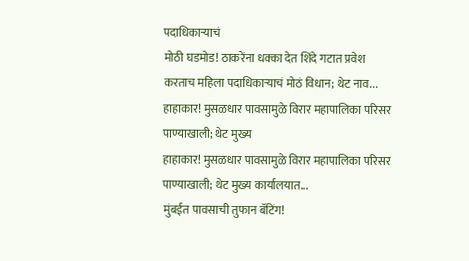पदाधिकाऱ्याचं
मोठी घडमोड! ठाकरेंना धक्का देत शिंदे गटात प्रवेश करताच महिला पदाधिकाऱ्याचं मोठं विधान; थेट नाव...
हाहाकार! मुसळधार पावसामुळे विरार महापालिका परिसर पाण्याखाली; थेट मुख्य
हाहाकार! मुसळधार पावसामुळे विरार महापालिका परिसर पाण्याखाली; थेट मुख्य कार्यालयात...
मुंबईत पावसाची तुफान बॅटिंग!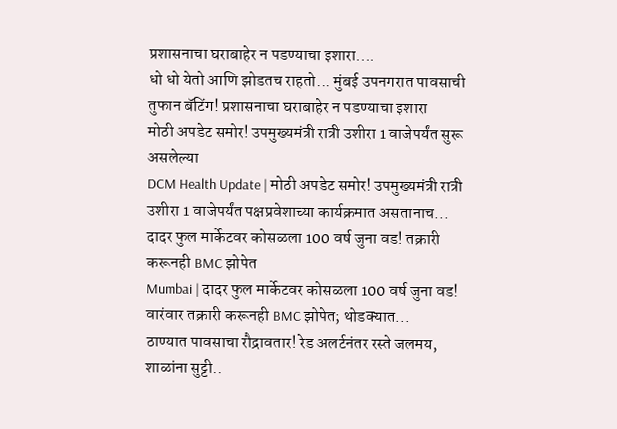प्रशासनाचा घराबाहेर न पडण्याचा इशारा....
धो धो येतो आणि झोडतच राहतो... मुंबई उपनगरात पावसाची तुफान बॅटिंग! प्रशासनाचा घराबाहेर न पडण्याचा इशारा
मोठी अपडेट समोर! उपमुख्यमंत्री रात्री उशीरा 1 वाजेपर्यंत सुरू असलेल्या
DCM Health Update | मोठी अपडेट समोर! उपमुख्यमंत्री रात्री उशीरा 1 वाजेपर्यंत पक्षप्रवेशाच्या कार्यक्रमात असतानाच...
दादर फुल मार्केटवर कोसळला 100 वर्ष जुना वड! तक्रारी करूनही BMC झोपेत
Mumbai | दादर फुल मार्केटवर कोसळला 100 वर्ष जुना वड! वारंवार तक्रारी करूनही BMC झोपेत; थोडक्यात...
ठाण्यात पावसाचा रौद्रावतार! रेड अलर्टनंतर रस्ते जलमय, शाळांना सुट्टी..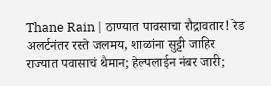Thane Rain | ठाण्यात पावसाचा रौद्रावतार! रेड अलर्टनंतर रस्ते जलमय, शाळांना सुट्टी जाहिर
राज्यात पवासाचं थैमान; हेल्पलाईन नंबर जारी;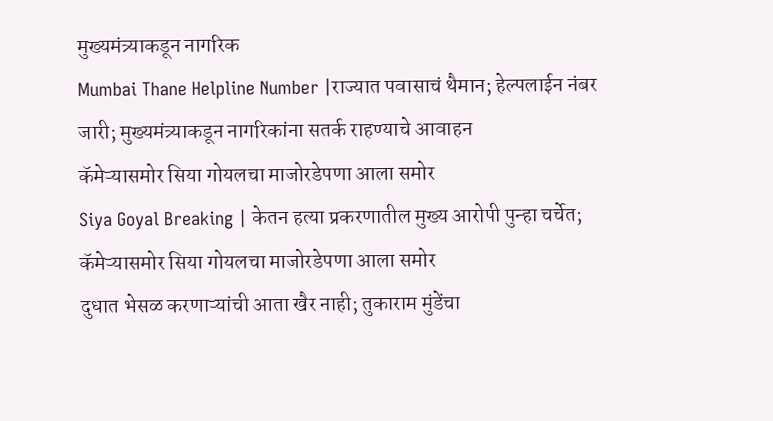मुख्यमंत्र्याकडून नागरिक
Mumbai Thane Helpline Number |राज्यात पवासाचं थैमान; हेल्पलाईन नंबर जारी; मुख्यमंत्र्याकडून नागरिकांना सतर्क राहण्याचे आवाहन
कॅमेऱ्यासमोर सिया गोयलचा माजोरडेपणा आला समोर
Siya Goyal Breaking | केतन हत्या प्रकरणातील मुख्य आरोपी पुन्हा चर्चेत; कॅमेऱ्यासमोर सिया गोयलचा माजोरडेपणा आला समोर
दुधात भेसळ करणाऱ्यांची आता खैर नाही; तुकाराम मुंडेंचा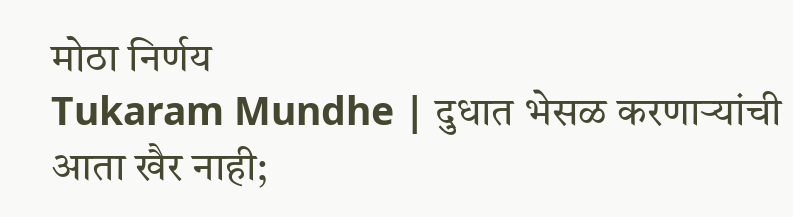मोठा निर्णय
Tukaram Mundhe | दुधात भेसळ करणाऱ्यांची आता खैर नाही;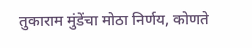तुकाराम मुंडेंचा मोठा निर्णय, कोणते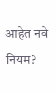आहेत नवे नियम?